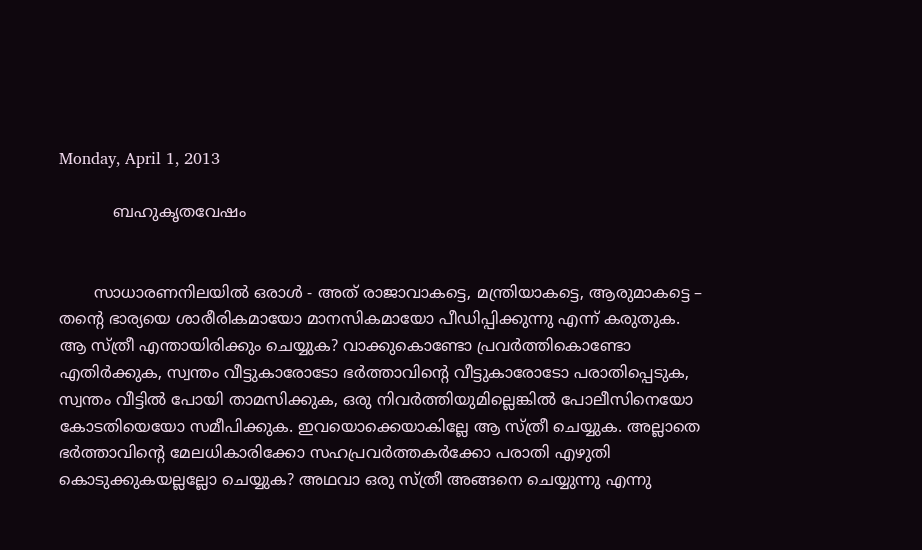Monday, April 1, 2013

           ബഹുകൃതവേഷം


       സാധാരണനിലയില്‍ ഒരാള്‍ - അത് രാജാവാകട്ടെ, മന്ത്രിയാകട്ടെ, ആരുമാകട്ടെ – തന്‍റെ ഭാര്യയെ ശാരീരികമായോ മാനസികമായോ പീഡിപ്പിക്കുന്നു എന്ന് കരുതുക. ആ സ്ത്രീ എന്തായിരിക്കും ചെയ്യുക? വാക്കുകൊണ്ടോ പ്രവര്‍ത്തികൊണ്ടോ എതിര്‍ക്കുക, സ്വന്തം വീട്ടുകാരോടോ ഭര്‍ത്താവിന്‍റെ വീട്ടുകാരോടോ പരാതിപ്പെടുക, സ്വന്തം വീട്ടില്‍ പോയി താമസിക്കുക, ഒരു നിവര്‍ത്തിയുമില്ലെങ്കില്‍ പോലീസിനെയോ കോടതിയെയോ സമീപിക്കുക. ഇവയൊക്കെയാകില്ലേ ആ സ്ത്രീ ചെയ്യുക. അല്ലാതെ ഭര്‍ത്താവിന്‍റെ മേലധികാരിക്കോ സഹപ്രവര്‍ത്തകര്‍ക്കോ പരാതി എഴുതി കൊടുക്കുകയല്ലല്ലോ ചെയ്യുക? അഥവാ ഒരു സ്ത്രീ അങ്ങനെ ചെയ്യുന്നു എന്നു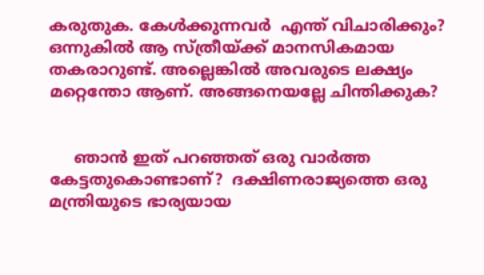കരുതുക. കേള്‍ക്കുന്നവര്‍  എന്ത് വിചാരിക്കും? ഒന്നുകില്‍ ആ സ്ത്രീയ്ക്ക് മാനസികമായ തകരാറുണ്ട്. അല്ലെങ്കില്‍ അവരുടെ ലക്ഷ്യം മറ്റെന്തോ ആണ്. അങ്ങനെയല്ലേ ചിന്തിക്കുക?


     ഞാന്‍ ഇത് പറഞ്ഞത് ഒരു വാര്‍ത്ത കേട്ടതുകൊണ്ടാണ്?  ദക്ഷിണരാജ്യത്തെ ഒരു മന്ത്രിയുടെ ഭാര്യയായ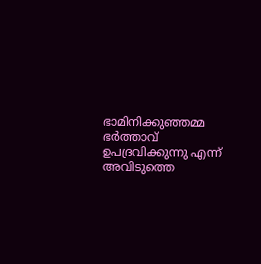ഭാമിനിക്കുഞ്ഞമ്മ ഭര്‍ത്താവ്‌ ഉപദ്രവിക്കുന്നു എന്ന് അവിടുത്തെ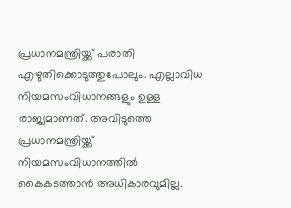പ്രധാനമന്ത്രിയ്ക്ക് പരാതി എഴുതിക്കൊടുത്തുപോലും. എല്ലാവിധ നിയമസംവിധാനങ്ങളും ഉള്ള രാജ്യമാണത്. അവിടുത്തെ പ്രധാനമന്ത്രിയ്ക്ക് നിയമസംവിധാനത്തില്‍ കൈകടത്താന്‍ അധികാരവുമില്ല.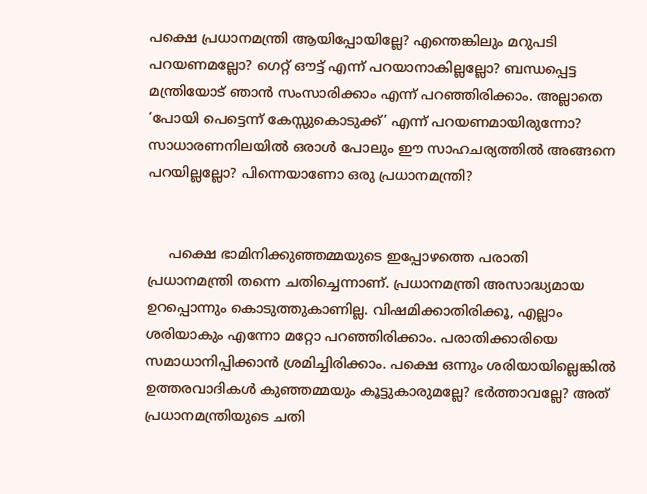പക്ഷെ പ്രധാനമന്ത്രി ആയിപ്പോയില്ലേ? എന്തെങ്കിലും മറുപടി പറയണമല്ലോ? ഗെറ്റ് ഔട്ട്‌ എന്ന് പറയാനാകില്ലല്ലോ? ബന്ധപ്പെട്ട മന്ത്രിയോട് ഞാന്‍ സംസാരിക്കാം എന്ന് പറഞ്ഞിരിക്കാം. അല്ലാതെ ‘പോയി പെട്ടെന്ന് കേസ്സുകൊടുക്ക്’ എന്ന് പറയണമായിരുന്നോ? സാധാരണനിലയില്‍ ഒരാള്‍ പോലും ഈ സാഹചര്യത്തില്‍ അങ്ങനെ പറയില്ലല്ലോ? പിന്നെയാണോ ഒരു പ്രധാനമന്ത്രി?


     പക്ഷെ ഭാമിനിക്കുഞ്ഞമ്മയുടെ ഇപ്പോഴത്തെ പരാതി പ്രധാനമന്ത്രി തന്നെ ചതിച്ചെന്നാണ്. പ്രധാനമന്ത്രി അസാദ്ധ്യമായ ഉറപ്പൊന്നും കൊടുത്തുകാണില്ല. വിഷമിക്കാതിരിക്കൂ, എല്ലാം ശരിയാകും എന്നോ മറ്റോ പറഞ്ഞിരിക്കാം. പരാതിക്കാരിയെ സമാധാനിപ്പിക്കാന്‍ ശ്രമിച്ചിരിക്കാം. പക്ഷെ ഒന്നും ശരിയായില്ലെങ്കില്‍ ഉത്തരവാദികള്‍ കുഞ്ഞമ്മയും കൂട്ടുകാരുമല്ലേ? ഭര്‍ത്താവല്ലേ? അത് പ്രധാനമന്ത്രിയുടെ ചതി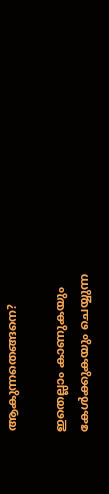ആകുന്നതെങ്ങനെ?

ഇതെല്ലാം കാണുകയും കേള്‍ക്കുകയും ചെയ്യുന്ന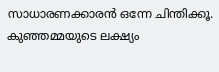സാധാരണക്കാരന്‍ ഒന്നേ ചിന്തിക്കൂ. കുഞ്ഞമ്മയുടെ ലക്ഷ്യം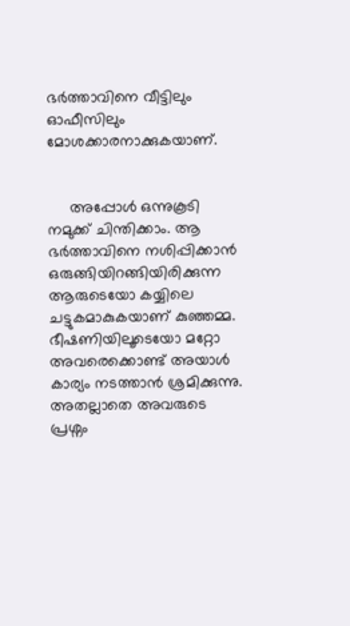ഭര്‍ത്താവിനെ വീട്ടിലും ഓഫീസിലും മോശക്കാരനാക്കുകയാണ്.


     അപ്പോള്‍ ഒന്നുകൂടി നമുക്ക് ചിന്തിക്കാം. ആ ഭര്‍ത്താവിനെ നശിപ്പിക്കാന്‍ ഒരുങ്ങിയിറങ്ങിയിരിക്കുന്ന ആരുടെയോ കയ്യിലെ ചട്ടുകമാകുകയാണ് കുഞ്ഞമ്മ. ഭീഷണിയിലൂടെയോ മറ്റോ അവരെക്കൊണ്ട് അയാള്‍ കാര്യം നടത്താന്‍ ശ്രമിക്കുന്നു. അതല്ലാതെ അവരുടെ പ്രശ്നം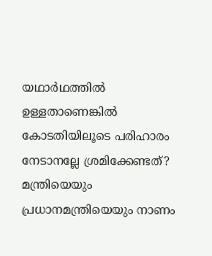യഥാര്‍ഥത്തില്‍ ഉള്ളതാണെങ്കില്‍ കോടതിയിലൂടെ പരിഹാരം നേടാനല്ലേ ശ്രമിക്കേണ്ടത്? മന്ത്രിയെയും പ്രധാനമന്ത്രിയെയും നാണം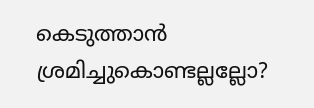കെടുത്താന്‍ ശ്രമിച്ചുകൊണ്ടല്ലല്ലോ?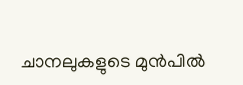ചാനലുകളുടെ മുന്‍പില്‍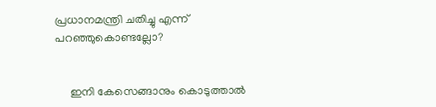പ്രധാനമന്ത്രി ചതിച്ചു എന്ന് പറഞ്ഞുകൊണ്ടല്ലോ?


     ഇനി കേസെങ്ങാനും കൊടുത്താല്‍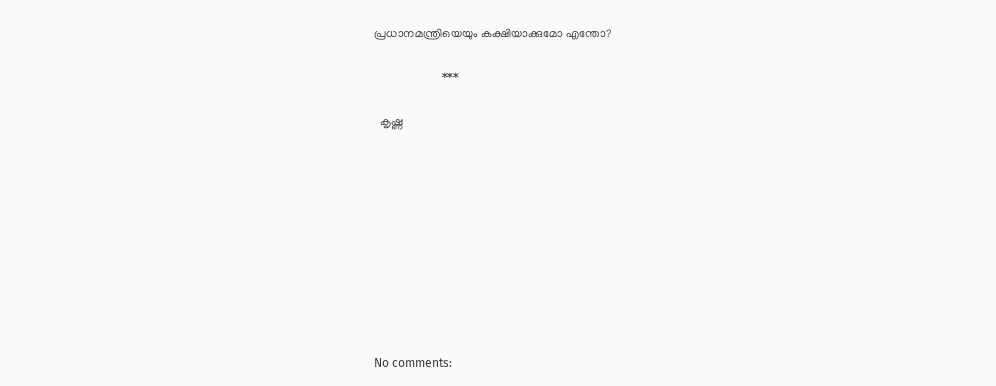പ്രധാനമന്ത്രിയെയും കക്ഷിയാക്കുമോ എന്തോ?

                       ***

  കൃഷ്ണ










No comments: